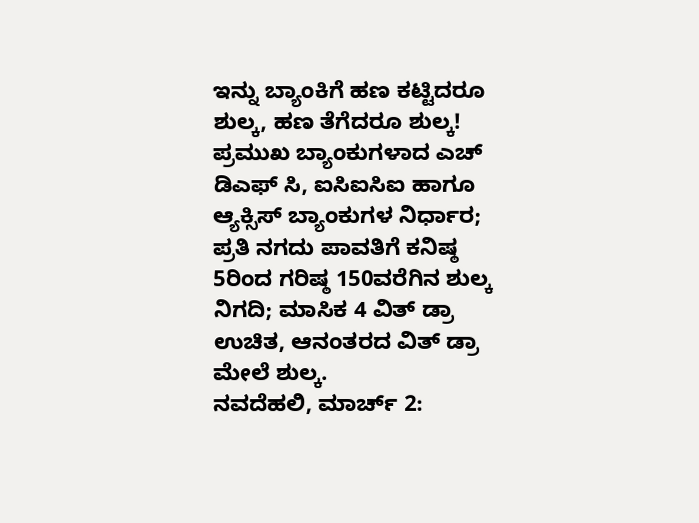ಇನ್ನು ಬ್ಯಾಂಕಿಗೆ ಹಣ ಕಟ್ಟಿದರೂ ಶುಲ್ಕ, ಹಣ ತೆಗೆದರೂ ಶುಲ್ಕ!
ಪ್ರಮುಖ ಬ್ಯಾಂಕುಗಳಾದ ಎಚ್ ಡಿಎಫ್ ಸಿ, ಐಸಿಐಸಿಐ ಹಾಗೂ ಆ್ಯಕ್ಸಿಸ್ ಬ್ಯಾಂಕುಗಳ ನಿರ್ಧಾರ; ಪ್ರತಿ ನಗದು ಪಾವತಿಗೆ ಕನಿಷ್ಠ 5ರಿಂದ ಗರಿಷ್ಠ 150ವರೆಗಿನ ಶುಲ್ಕ ನಿಗದಿ; ಮಾಸಿಕ 4 ವಿತ್ ಡ್ರಾ ಉಚಿತ, ಆನಂತರದ ವಿತ್ ಡ್ರಾ ಮೇಲೆ ಶುಲ್ಕ.
ನವದೆಹಲಿ, ಮಾರ್ಚ್ 2: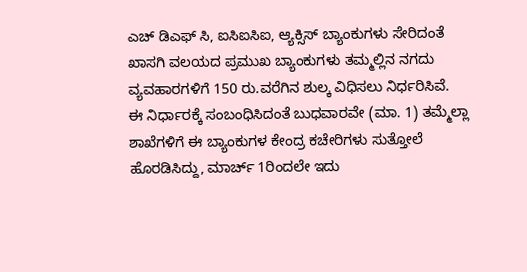ಎಚ್ ಡಿಎಫ್ ಸಿ, ಐಸಿಐಸಿಐ, ಆ್ಯಕ್ಸಿಸ್ ಬ್ಯಾಂಕುಗಳು ಸೇರಿದಂತೆ ಖಾಸಗಿ ವಲಯದ ಪ್ರಮುಖ ಬ್ಯಾಂಕುಗಳು ತಮ್ಮಲ್ಲಿನ ನಗದು ವ್ಯವಹಾರಗಳಿಗೆ 150 ರು.ವರೆಗಿನ ಶುಲ್ಕ ವಿಧಿಸಲು ನಿರ್ಧರಿಸಿವೆ.
ಈ ನಿರ್ಧಾರಕ್ಕೆ ಸಂಬಂಧಿಸಿದಂತೆ ಬುಧವಾರವೇ (ಮಾ. 1) ತಮ್ಮೆಲ್ಲಾ ಶಾಖೆಗಳಿಗೆ ಈ ಬ್ಯಾಂಕುಗಳ ಕೇಂದ್ರ ಕಚೇರಿಗಳು ಸುತ್ತೋಲೆ ಹೊರಡಿಸಿದ್ದು, ಮಾರ್ಚ್ 1ರಿಂದಲೇ ಇದು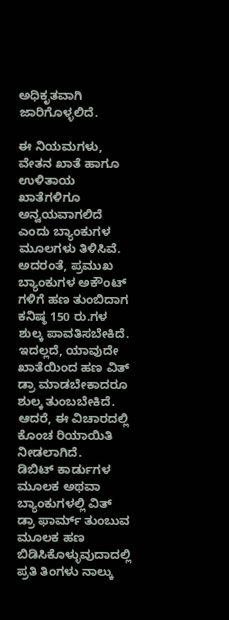ಅಧಿಕೃತವಾಗಿ ಜಾರಿಗೊಳ್ಳಲಿದೆ.

ಈ ನಿಯಮಗಳು, ವೇತನ ಖಾತೆ ಹಾಗೂ ಉಳಿತಾಯ ಖಾತೆಗಳಿಗೂ ಅನ್ವಯವಾಗಲಿದೆ ಎಂದು ಬ್ಯಾಂಕುಗಳ ಮೂಲಗಳು ತಿಳಿಸಿವೆ.
ಅದರಂತೆ, ಪ್ರಮುಖ ಬ್ಯಾಂಕುಗಳ ಅಕೌಂಟ್ ಗಳಿಗೆ ಹಣ ತುಂಬಿದಾಗ ಕನಿಷ್ಠ 150 ರು.ಗಳ ಶುಲ್ಕ ಪಾವತಿಸಬೇಕಿದೆ. ಇದಲ್ಲದೆ, ಯಾವುದೇ ಖಾತೆಯಿಂದ ಹಣ ವಿತ್ ಡ್ರಾ ಮಾಡಬೇಕಾದರೂ ಶುಲ್ಕ ತುಂಬಬೇಕಿದೆ. ಆದರೆ, ಈ ವಿಚಾರದಲ್ಲಿ ಕೊಂಚ ರಿಯಾಯಿತಿ ನೀಡಲಾಗಿದೆ.
ಡಿಬಿಟ್ ಕಾರ್ಡುಗಳ ಮೂಲಕ ಅಥವಾ ಬ್ಯಾಂಕುಗಳಲ್ಲಿ ವಿತ್ ಡ್ರಾ ಫಾರ್ಮ್ ತುಂಬುವ ಮೂಲಕ ಹಣ ಬಿಡಿಸಿಕೊಳ್ಳುವುದಾದಲ್ಲಿ ಪ್ರತಿ ತಿಂಗಳು ನಾಲ್ಕು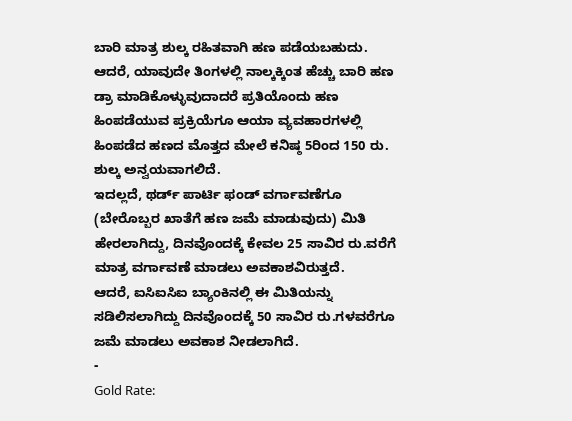ಬಾರಿ ಮಾತ್ರ ಶುಲ್ಕ ರಹಿತವಾಗಿ ಹಣ ಪಡೆಯಬಹುದು. ಆದರೆ, ಯಾವುದೇ ತಿಂಗಳಲ್ಲಿ ನಾಲ್ಕಕ್ಕಿಂತ ಹೆಚ್ಚು ಬಾರಿ ಹಣ ಡ್ರಾ ಮಾಡಿಕೊಳ್ಳುವುದಾದರೆ ಪ್ರತಿಯೊಂದು ಹಣ ಹಿಂಪಡೆಯುವ ಪ್ರಕ್ರಿಯೆಗೂ ಆಯಾ ವ್ಯವಹಾರಗಳಲ್ಲಿ ಹಿಂಪಡೆದ ಹಣದ ಮೊತ್ತದ ಮೇಲೆ ಕನಿಷ್ಠ 5ರಿಂದ 150 ರು. ಶುಲ್ಕ ಅನ್ವಯವಾಗಲಿದೆ.
ಇದಲ್ಲದೆ, ಥರ್ಡ್ ಪಾರ್ಟಿ ಫಂಡ್ ವರ್ಗಾವಣೆಗೂ (ಬೇರೊಬ್ಬರ ಖಾತೆಗೆ ಹಣ ಜಮೆ ಮಾಡುವುದು) ಮಿತಿ ಹೇರಲಾಗಿದ್ದು, ದಿನವೊಂದಕ್ಕೆ ಕೇವಲ 25 ಸಾವಿರ ರು.ವರೆಗೆ ಮಾತ್ರ ವರ್ಗಾವಣೆ ಮಾಡಲು ಅವಕಾಶವಿರುತ್ತದೆ.
ಆದರೆ, ಐಸಿಐಸಿಐ ಬ್ಯಾಂಕಿನಲ್ಲಿ ಈ ಮಿತಿಯನ್ನು ಸಡಿಲಿಸಲಾಗಿದ್ದು ದಿನವೊಂದಕ್ಕೆ 50 ಸಾವಿರ ರು.ಗಳವರೆಗೂ ಜಮೆ ಮಾಡಲು ಅವಕಾಶ ನೀಡಲಾಗಿದೆ.
-
Gold Rate: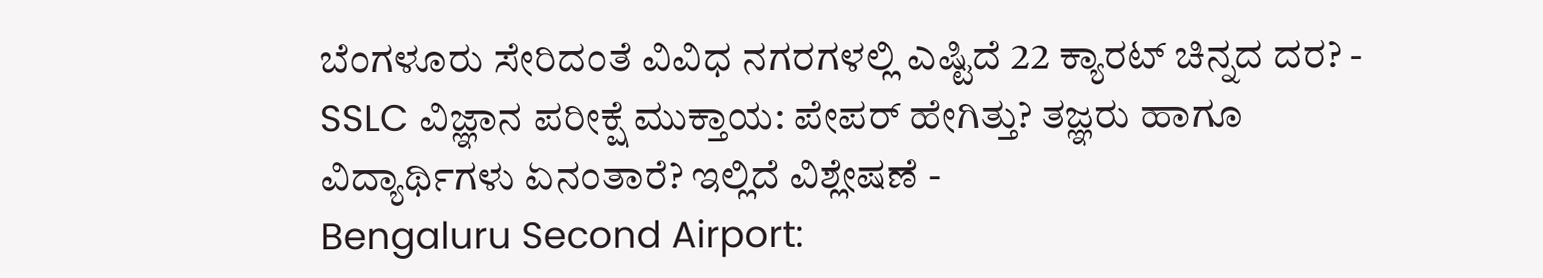ಬೆಂಗಳೂರು ಸೇರಿದಂತೆ ವಿವಿಧ ನಗರಗಳಲ್ಲಿ ಎಷ್ಟಿದೆ 22 ಕ್ಯಾರಟ್ ಚಿನ್ನದ ದರ? -
SSLC ವಿಜ್ಞಾನ ಪರೀಕ್ಷೆ ಮುಕ್ತಾಯ: ಪೇಪರ್ ಹೇಗಿತ್ತು? ತಜ್ಞರು ಹಾಗೂ ವಿದ್ಯಾರ್ಥಿಗಳು ಏನಂತಾರೆ? ಇಲ್ಲಿದೆ ವಿಶ್ಲೇಷಣೆ -
Bengaluru Second Airport: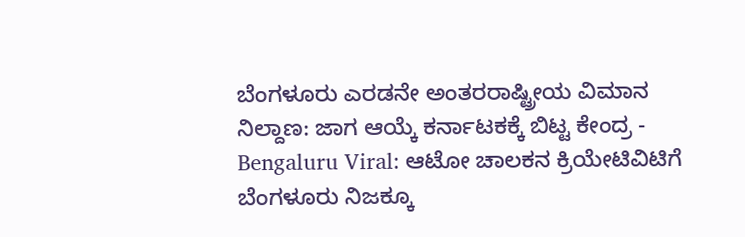ಬೆಂಗಳೂರು ಎರಡನೇ ಅಂತರರಾಷ್ಟ್ರೀಯ ವಿಮಾನ ನಿಲ್ದಾಣ: ಜಾಗ ಆಯ್ಕೆ ಕರ್ನಾಟಕಕ್ಕೆ ಬಿಟ್ಟ ಕೇಂದ್ರ -
Bengaluru Viral: ಆಟೋ ಚಾಲಕನ ಕ್ರಿಯೇಟಿವಿಟಿಗೆ ಬೆಂಗಳೂರು ನಿಜಕ್ಕೂ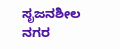ಸೃಜನಶೀಲ ನಗರ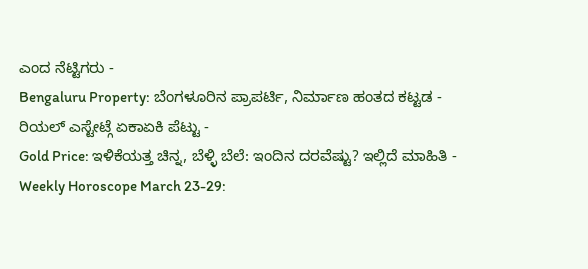ಎಂದ ನೆಟ್ಟಿಗರು -
Bengaluru Property: ಬೆಂಗಳೂರಿನ ಪ್ರಾಪರ್ಟಿ, ನಿರ್ಮಾಣ ಹಂತದ ಕಟ್ಟಡ - ರಿಯಲ್ ಎಸ್ಟೇಟ್ಗೆ ಏಕಾಏಕಿ ಪೆಟ್ಟು -
Gold Price: ಇಳಿಕೆಯತ್ತ ಚಿನ್ನ, ಬೆಳ್ಳಿ ಬೆಲೆ: ಇಂದಿನ ದರವೆಷ್ಟು? ಇಲ್ಲಿದೆ ಮಾಹಿತಿ -
Weekly Horoscope March 23-29: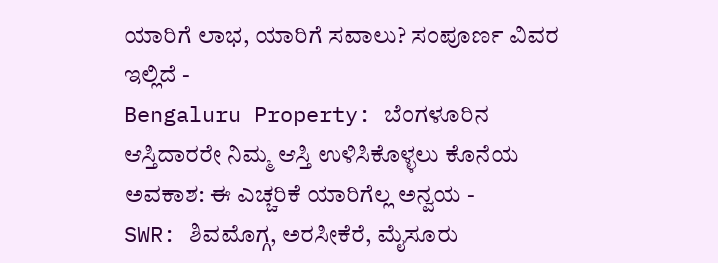ಯಾರಿಗೆ ಲಾಭ, ಯಾರಿಗೆ ಸವಾಲು? ಸಂಪೂರ್ಣ ವಿವರ ಇಲ್ಲಿದೆ -
Bengaluru Property: ಬೆಂಗಳೂರಿನ ಆಸ್ತಿದಾರರೇ ನಿಮ್ಮ ಆಸ್ತಿ ಉಳಿಸಿಕೊಳ್ಳಲು ಕೊನೆಯ ಅವಕಾಶ: ಈ ಎಚ್ಚರಿಕೆ ಯಾರಿಗೆಲ್ಲ ಅನ್ವಯ -
SWR: ಶಿವಮೊಗ್ಗ, ಅರಸೀಕೆರೆ, ಮೈಸೂರು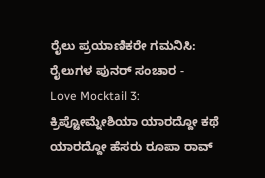ರೈಲು ಪ್ರಯಾಣಿಕರೇ ಗಮನಿಸಿ: ರೈಲುಗಳ ಪುನರ್ ಸಂಚಾರ -
Love Mocktail 3: ಕ್ರಿಪ್ಟೋಮ್ನೇಶಿಯಾ ಯಾರದ್ದೋ ಕಥೆ ಯಾರದ್ದೋ ಹೆಸರು ರೂಪಾ ರಾವ್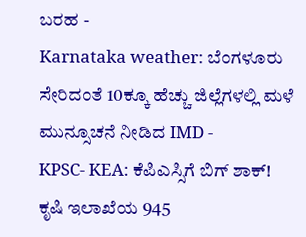ಬರಹ -
Karnataka weather: ಬೆಂಗಳೂರು ಸೇರಿದಂತೆ 10ಕ್ಕೂ ಹೆಚ್ಚು ಜಿಲ್ಲೆಗಳಲ್ಲಿ ಮಳೆ ಮುನ್ಸೂಚನೆ ನೀಡಿದ IMD -
KPSC- KEA: ಕೆಪಿಎಸ್ಸಿಗೆ ಬಿಗ್ ಶಾಕ್! ಕೃಷಿ ಇಲಾಖೆಯ 945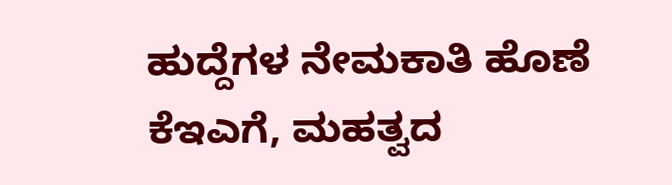ಹುದ್ದೆಗಳ ನೇಮಕಾತಿ ಹೊಣೆ ಕೆಇಎಗೆ, ಮಹತ್ವದ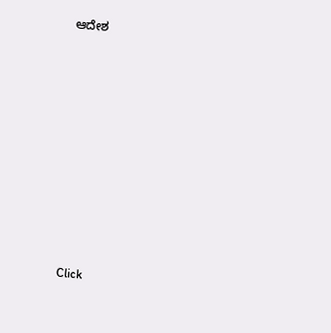ಆದೇಶ












Click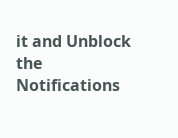it and Unblock the Notifications